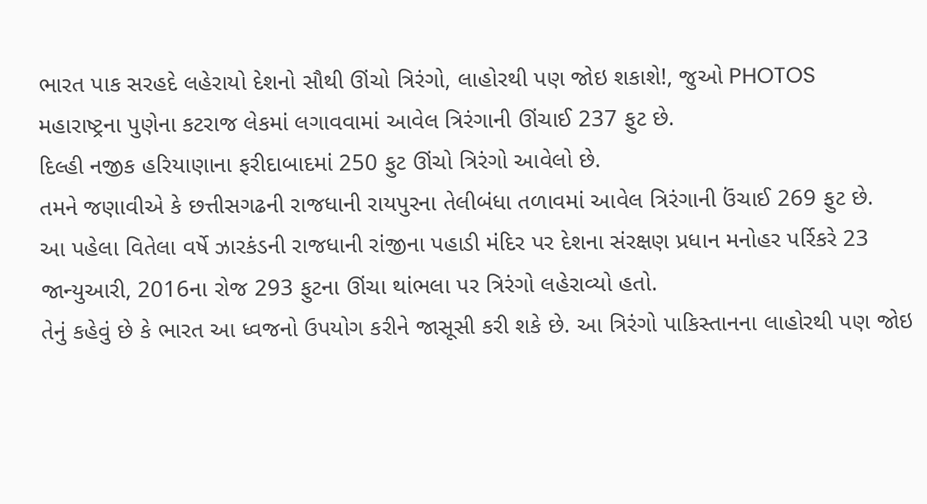ભારત પાક સરહદે લહેરાયો દેશનો સૌથી ઊંચો ત્રિરંગો, લાહોરથી પણ જોઇ શકાશે!, જુઓ PHOTOS
મહારાષ્ટ્રના પુણેના કટરાજ લેકમાં લગાવવામાં આવેલ ત્રિરંગાની ઊંચાઈ 237 ફુટ છે.
દિલ્હી નજીક હરિયાણાના ફરીદાબાદમાં 250 ફુટ ઊંચો ત્રિરંગો આવેલો છે.
તમને જણાવીએ કે છત્તીસગઢની રાજધાની રાયપુરના તેલીબંધા તળાવમાં આવેલ ત્રિરંગાની ઉંચાઈ 269 ફુટ છે.
આ પહેલા વિતેલા વર્ષે ઝારકંડની રાજધાની રાંજીના પહાડી મંદિર પર દેશના સંરક્ષણ પ્રધાન મનોહર પર્રિકરે 23 જાન્યુઆરી, 2016ના રોજ 293 ફુટના ઊંચા થાંભલા પર ત્રિરંગો લહેરાવ્યો હતો.
તેનું કહેવું છે કે ભારત આ ધ્વજનો ઉપયોગ કરીને જાસૂસી કરી શકે છે. આ ત્રિરંગો પાકિસ્તાનના લાહોરથી પણ જોઇ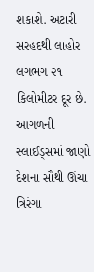શકાશે. અટારી સરહદથી લાહોર લગભગ ૨૧ કિલોમીટર દૂર છે. આગળની સ્લાઈડ્સમાં જાણો દેશના સૌથી ઊંચા ત્રિરંગા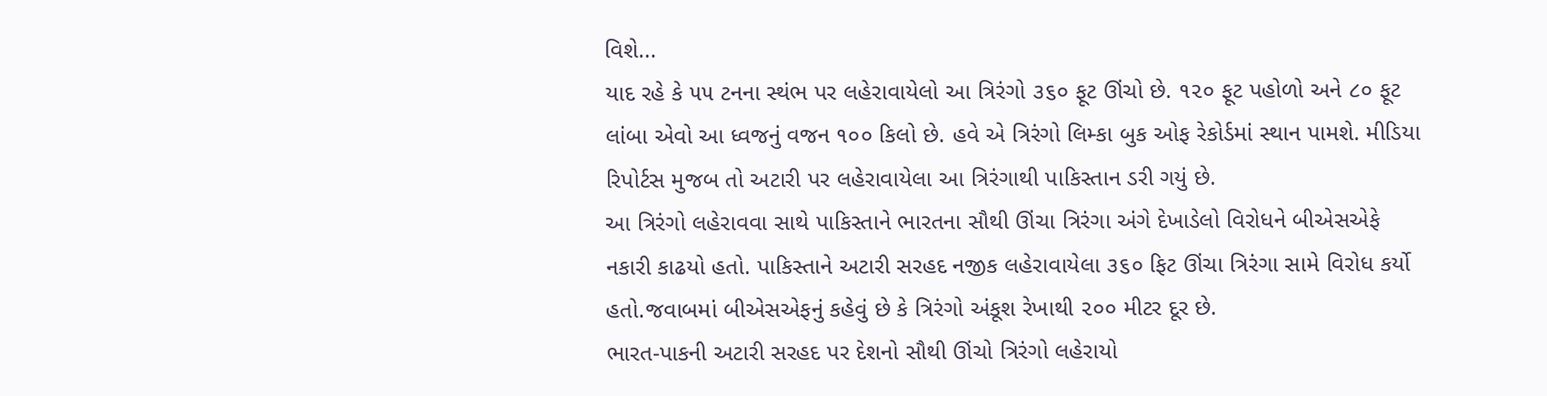વિશે...
યાદ રહે કે ૫૫ ટનના સ્થંભ પર લહેરાવાયેલો આ ત્રિરંગો ૩૬૦ ફૂટ ઊંચો છે. ૧૨૦ ફૂટ પહોળો અને ૮૦ ફૂટ લાંબા એવો આ ધ્વજનું વજન ૧૦૦ કિલો છે. હવે એ ત્રિરંગો લિમ્કા બુક ઓફ રેકોર્ડમાં સ્થાન પામશે. મીડિયા રિપોર્ટસ મુજબ તો અટારી પર લહેરાવાયેલા આ ત્રિરંગાથી પાકિસ્તાન ડરી ગયું છે.
આ ત્રિરંગો લહેરાવવા સાથે પાકિસ્તાને ભારતના સૌથી ઊંચા ત્રિરંગા અંગે દેખાડેલો વિરોધને બીએસએફે નકારી કાઢયો હતો. પાકિસ્તાને અટારી સરહદ નજીક લહેરાવાયેલા ૩૬૦ ફિટ ઊંચા ત્રિરંગા સામે વિરોધ કર્યો હતો.જવાબમાં બીએસએફનું કહેવું છે કે ત્રિરંગો અંકૂશ રેખાથી ૨૦૦ મીટર દૂર છે.
ભારત-પાકની અટારી સરહદ પર દેશનો સૌથી ઊંચો ત્રિરંગો લહેરાયો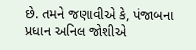છે. તમને જણાવીએ કે, પંજાબના પ્રધાન અનિલ જોશીએ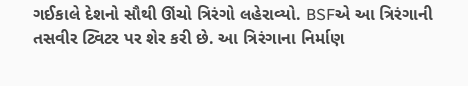ગઈકાલે દેશનો સૌથી ઊંચો ત્રિરંગો લહેરાવ્યો. BSFએ આ ત્રિરંગાની તસવીર ટ્વિટર પર શેર કરી છે. આ ત્રિરંગાના નિર્માણ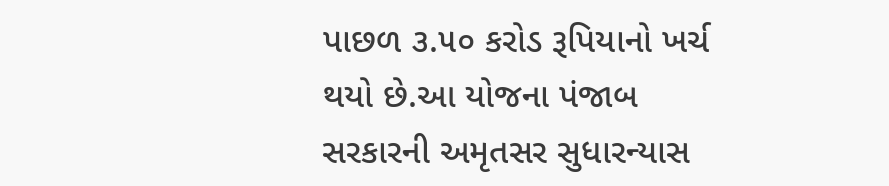પાછળ ૩.૫૦ કરોડ રૂપિયાનો ખર્ચ થયો છે.આ યોજના પંજાબ સરકારની અમૃતસર સુધારન્યાસ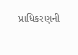પ્રાધિકરણની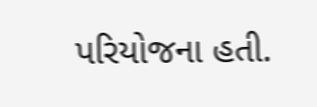પરિયોજના હતી.